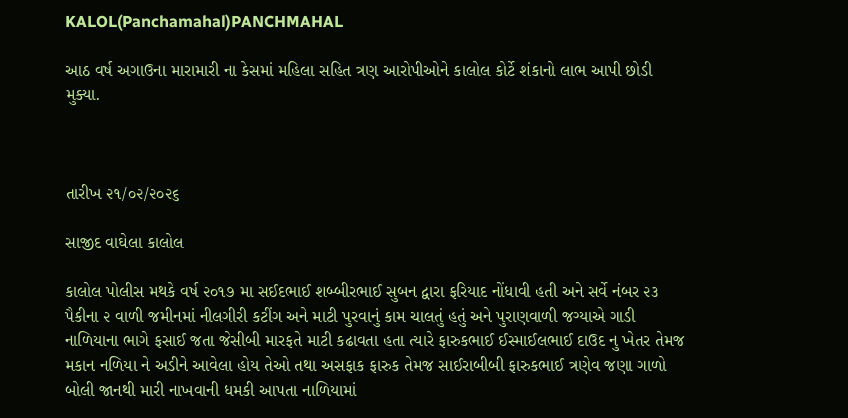KALOL(Panchamahal)PANCHMAHAL

આઠ વર્ષ અગાઉના મારામારી ના કેસમાં મહિલા સહિત ત્રણ આરોપીઓને કાલોલ કોર્ટે શંકાનો લાભ આપી છોડી મુક્યા.



તારીખ ૨૧/૦૨/૨૦૨૬

સાજીદ વાઘેલા કાલોલ

કાલોલ પોલીસ મથકે વર્ષ ૨૦૧૭ મા સઈદભાઈ શબ્બીરભાઈ સુબન દ્વારા ફરિયાદ નોંધાવી હતી અને સર્વે નંબર ૨૩ પૈકીના ૨ વાળી જમીનમાં નીલગીરી કટીંગ અને માટી પુરવાનું કામ ચાલતું હતું અને પુરાણવાળી જગ્યાએ ગાડી નાળિયાના ભાગે ફસાઈ જતા જેસીબી મારફતે માટી કઢાવતા હતા ત્યારે ફારુકભાઈ ઈસ્માઈલભાઈ દાઉદ નુ ખેતર તેમજ મકાન નળિયા ને અડીને આવેલા હોય તેઓ તથા અસફાક ફારુક તેમજ સાઈરાબીબી ફારુકભાઈ ત્રણેવ જણા ગાળો બોલી જાનથી મારી નાખવાની ધમકી આપતા નાળિયામાં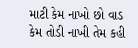માટી કેમ નાખો છો વાડ કેમ તોડી નાખી તેમ કહી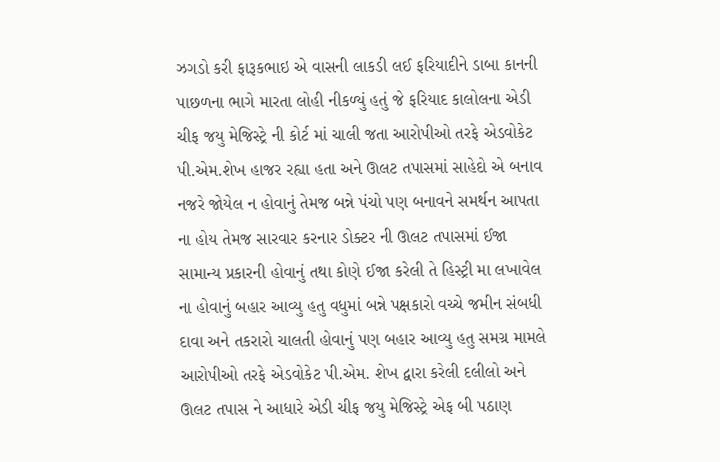ઝગડો કરી ફારૂકભાઇ એ વાસની લાકડી લઈ ફરિયાદીને ડાબા કાનની પાછળના ભાગે મારતા લોહી નીકળ્યું હતું જે ફરિયાદ કાલોલના એડી ચીફ જયુ મેજિસ્ટ્રે ની કોર્ટ માં ચાલી જતા આરોપીઓ તરફે એડવોકેટ પી.એમ.શેખ હાજર રહ્યા હતા અને ઊલટ તપાસમાં સાહેદો એ બનાવ નજરે જોયેલ ન હોવાનું તેમજ બન્ને પંચો પણ બનાવને સમર્થન આપતા ના હોય તેમજ સારવાર કરનાર ડોક્ટર ની ઊલટ તપાસમાં ઈજા સામાન્ય પ્રકારની હોવાનું તથા કોણે ઈજા કરેલી તે હિસ્ટ્રી મા લખાવેલ ના હોવાનું બહાર આવ્યુ હતુ વધુમાં બન્ને પક્ષકારો વચ્ચે જમીન સંબધી દાવા અને તકરારો ચાલતી હોવાનું પણ બહાર આવ્યુ હતુ સમગ્ર મામલે આરોપીઓ તરફે એડવોકેટ પી.એમ. શેખ દ્વારા કરેલી દલીલો અને ઊલટ તપાસ ને આધારે એડી ચીફ જયુ મેજિસ્ટ્રે એફ બી પઠાણ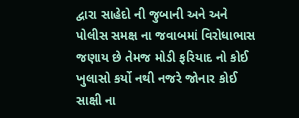દ્વારા સાહેદો ની જુબાની અને અને પોલીસ સમક્ષ ના જવાબમાં વિરોધાભાસ જણાય છે તેમજ મોડી ફરિયાદ નો કોઈ ખુલાસો કર્યો નથી નજરે જોનાર કોઈ સાક્ષી ના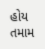હોય તમામ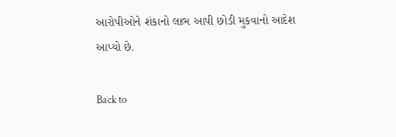આરોપીઓને શંકાનો લાભ આપી છોડી મુકવાનો આદેશ આપ્યો છે.

Back to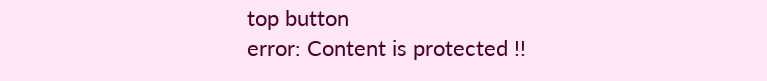top button
error: Content is protected !!